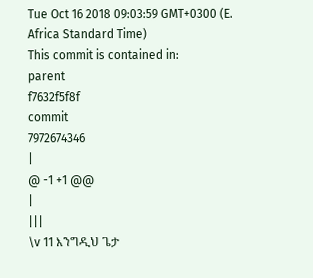Tue Oct 16 2018 09:03:59 GMT+0300 (E. Africa Standard Time)
This commit is contained in:
parent
f7632f5f8f
commit
7972674346
|
@ -1 +1 @@
|
|||
\v 11 እንግዲህ ጌታ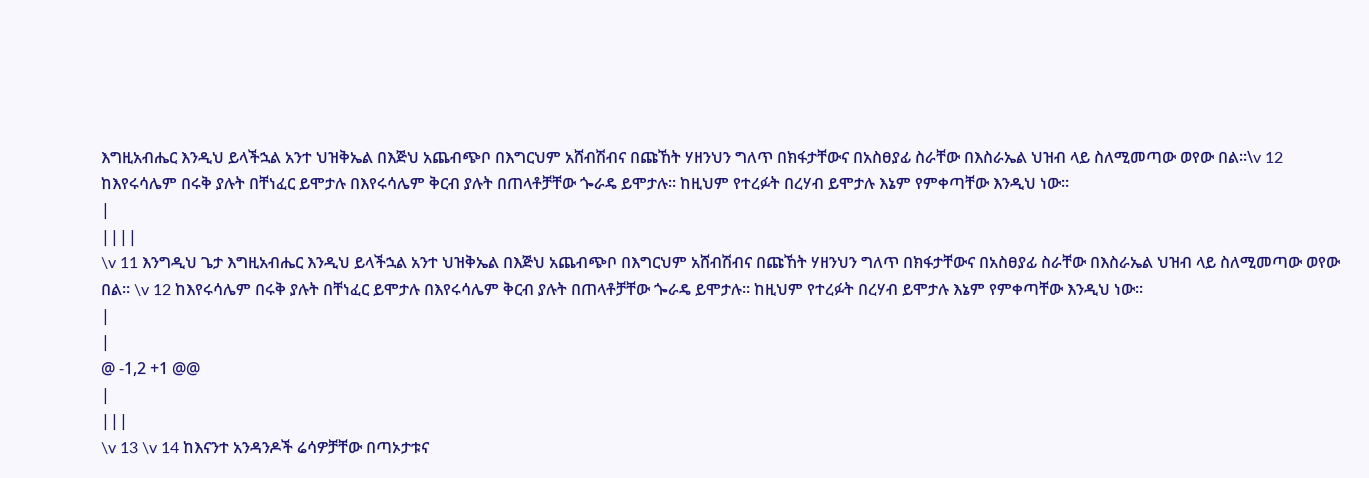እግዚአብሔር እንዲህ ይላችኋል አንተ ህዝቅኤል በእጅህ አጨብጭቦ በእግርህም አሸብሽብና በጩኸት ሃዘንህን ግለጥ በክፋታቸውና በአስፀያፊ ስራቸው በእስራኤል ህዝብ ላይ ስለሚመጣው ወየው በል፡፡\v 12 ከእየሩሳሌም በሩቅ ያሉት በቸነፈር ይሞታሉ በእየሩሳሌም ቅርብ ያሉት በጠላቶቻቸው ጐራዴ ይሞታሉ፡፡ ከዚህም የተረፉት በረሃብ ይሞታሉ እኔም የምቀጣቸው እንዲህ ነው፡፡
|
||||
\v 11 እንግዲህ ጌታ እግዚአብሔር እንዲህ ይላችኋል አንተ ህዝቅኤል በእጅህ አጨብጭቦ በእግርህም አሸብሽብና በጩኸት ሃዘንህን ግለጥ በክፋታቸውና በአስፀያፊ ስራቸው በእስራኤል ህዝብ ላይ ስለሚመጣው ወየው በል፡፡ \v 12 ከእየሩሳሌም በሩቅ ያሉት በቸነፈር ይሞታሉ በእየሩሳሌም ቅርብ ያሉት በጠላቶቻቸው ጐራዴ ይሞታሉ፡፡ ከዚህም የተረፉት በረሃብ ይሞታሉ እኔም የምቀጣቸው እንዲህ ነው፡፡
|
|
@ -1,2 +1 @@
|
|||
\v 13 \v 14 ከእናንተ አንዳንዶች ሬሳዎቻቸው በጣኦታቱና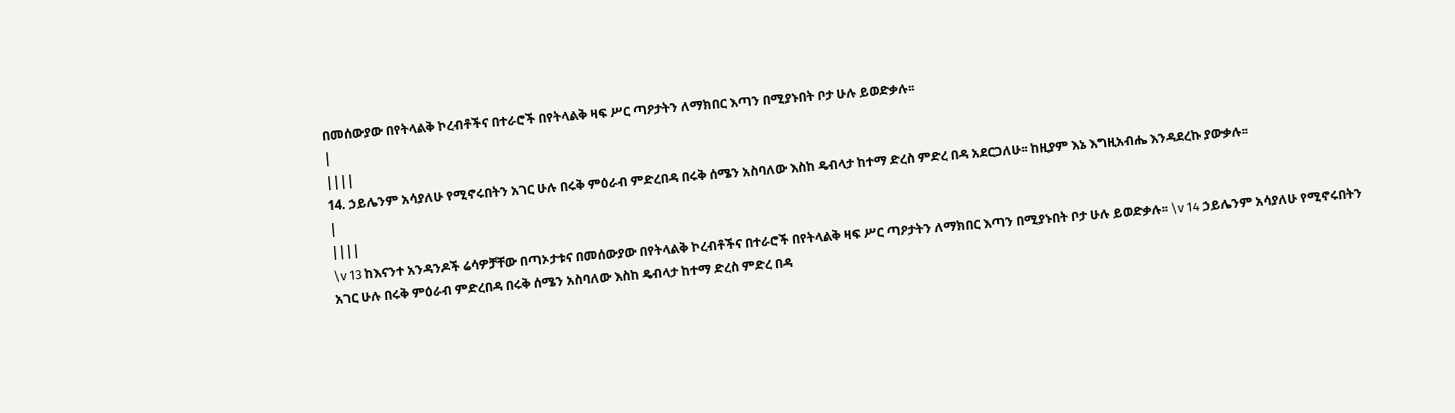በመሰውያው በየትላልቅ ኮረብቶችና በተራሮች በየትላልቅ ዛፍ ሥር ጣዖታትን ለማክበር እጣን በሚያኑበት ቦታ ሁሉ ይወድቃሉ፡፡
|
||||
14. ኃይሌንም አሳያለሁ የሚኖሩበትን አገር ሁሉ በሩቅ ምዕራብ ምድረበዳ በሩቅ ሰሜን አስባለው እስከ ዴብላታ ከተማ ድረስ ምድረ በዳ አደርጋለሁ፡፡ ከዚያም እኔ እግዚአብሔ እንዳደረኩ ያውቃሉ፡፡
|
||||
\v 13 ከእናንተ አንዳንዶች ሬሳዎቻቸው በጣኦታቱና በመሰውያው በየትላልቅ ኮረብቶችና በተራሮች በየትላልቅ ዛፍ ሥር ጣዖታትን ለማክበር እጣን በሚያኑበት ቦታ ሁሉ ይወድቃሉ፡፡ \v 14 ኃይሌንም አሳያለሁ የሚኖሩበትን አገር ሁሉ በሩቅ ምዕራብ ምድረበዳ በሩቅ ሰሜን አስባለው እስከ ዴብላታ ከተማ ድረስ ምድረ በዳ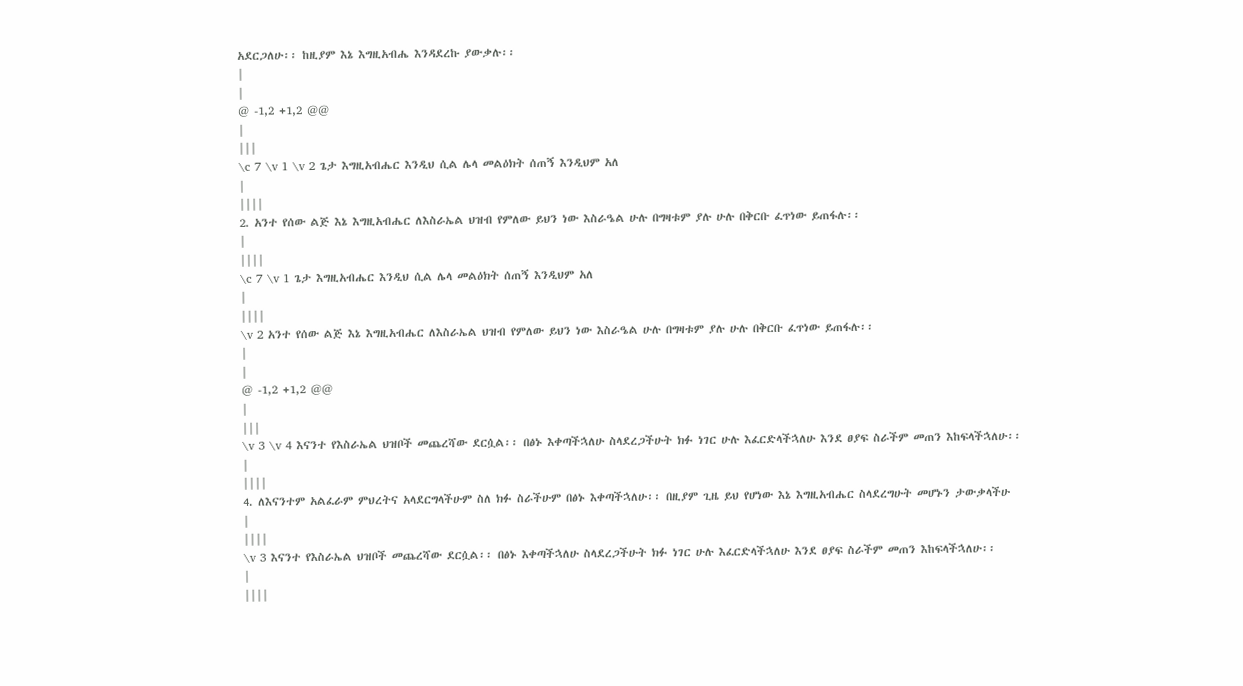አደርጋለሁ፡፡ ከዚያም እኔ እግዚአብሔ እንዳደረኩ ያውቃሉ፡፡
|
|
@ -1,2 +1,2 @@
|
|||
\c 7 \v 1 \v 2 ጌታ እግዚአብሔር እንዲህ ሲል ሌላ መልዕክት ሰጠኝ እንዲህም አለ
|
||||
2. አንተ የሰው ልጅ እኔ እግዚአብሔር ለእስራኤል ህዝብ የምለው ይህን ነው እስራዔል ሁሉ በግዛቱም ያሉ ሁሉ በቅርቡ ፈጥነው ይጠፋሉ፡፡
|
||||
\c 7 \v 1 ጌታ እግዚአብሔር እንዲህ ሲል ሌላ መልዕክት ሰጠኝ እንዲህም አለ
|
||||
\v 2 አንተ የሰው ልጅ እኔ እግዚአብሔር ለእስራኤል ህዝብ የምለው ይህን ነው እስራዔል ሁሉ በግዛቱም ያሉ ሁሉ በቅርቡ ፈጥነው ይጠፋሉ፡፡
|
|
@ -1,2 +1,2 @@
|
|||
\v 3 \v 4 እናንተ የእስራኤል ህዝቦች መጨረሻው ደርሷል፡፡ በፅኑ እቀጣችኋለሁ ስላደረጋችሁት ክፉ ነገር ሁሉ እፈርድላችኋለሁ እንደ ፀያፍ ስራችም መጠን እከፍላችኋለሁ፡፡
|
||||
4. ለእናንተም አልፈራም ምህረትና አላደርግላችሁም ስለ ክፉ ስራችሁም በፅኑ እቀጣችኋለሁ፡፡ በዚያም ጊዜ ይህ የሆነው እኔ እግዚአብሔር ስላደረግሁት መሆኑን ታውቃላችሁ
|
||||
\v 3 እናንተ የእስራኤል ህዝቦች መጨረሻው ደርሷል፡፡ በፅኑ እቀጣችኋለሁ ስላደረጋችሁት ክፉ ነገር ሁሉ እፈርድላችኋለሁ እንደ ፀያፍ ስራችም መጠን እከፍላችኋለሁ፡፡
|
||||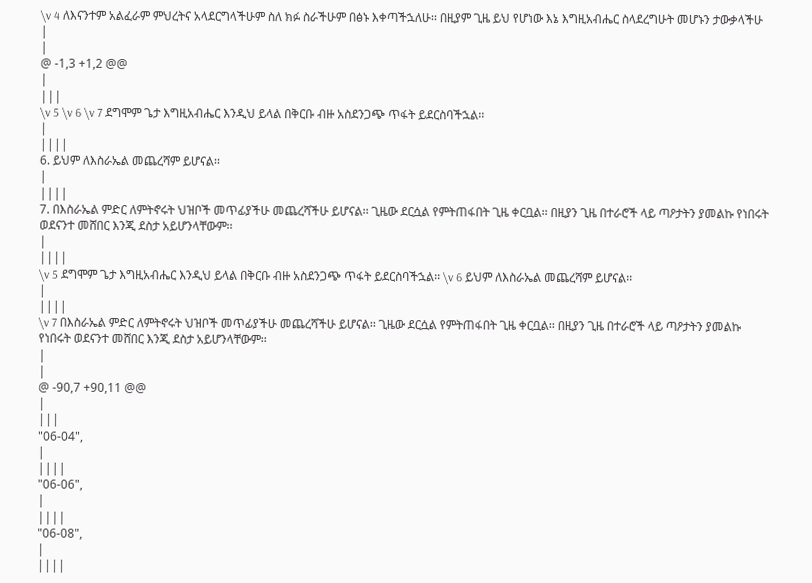\v 4 ለእናንተም አልፈራም ምህረትና አላደርግላችሁም ስለ ክፉ ስራችሁም በፅኑ እቀጣችኋለሁ፡፡ በዚያም ጊዜ ይህ የሆነው እኔ እግዚአብሔር ስላደረግሁት መሆኑን ታውቃላችሁ
|
|
@ -1,3 +1,2 @@
|
|||
\v 5 \v 6 \v 7 ደግሞም ጌታ እግዚአብሔር እንዲህ ይላል በቅርቡ ብዙ አስደንጋጭ ጥፋት ይደርስባችኋል፡፡
|
||||
6. ይህም ለእስራኤል መጨረሻም ይሆናል፡፡
|
||||
7. በእስራኤል ምድር ለምትኖሩት ህዝቦች መጥፊያችሁ መጨረሻችሁ ይሆናል፡፡ ጊዜው ደርሷል የምትጠፋበት ጊዜ ቀርቧል፡፡ በዚያን ጊዜ በተራሮች ላይ ጣዖታትን ያመልኩ የነበሩት ወደናንተ መሸበር እንጂ ደስታ አይሆንላቸውም፡፡
|
||||
\v 5 ደግሞም ጌታ እግዚአብሔር እንዲህ ይላል በቅርቡ ብዙ አስደንጋጭ ጥፋት ይደርስባችኋል፡፡ \v 6 ይህም ለእስራኤል መጨረሻም ይሆናል፡፡
|
||||
\v 7 በእስራኤል ምድር ለምትኖሩት ህዝቦች መጥፊያችሁ መጨረሻችሁ ይሆናል፡፡ ጊዜው ደርሷል የምትጠፋበት ጊዜ ቀርቧል፡፡ በዚያን ጊዜ በተራሮች ላይ ጣዖታትን ያመልኩ የነበሩት ወደናንተ መሸበር እንጂ ደስታ አይሆንላቸውም፡፡
|
|
@ -90,7 +90,11 @@
|
|||
"06-04",
|
||||
"06-06",
|
||||
"06-08",
|
||||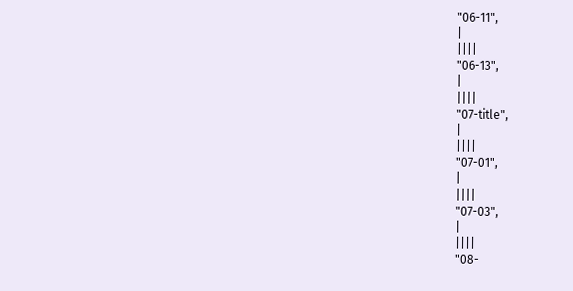"06-11",
|
||||
"06-13",
|
||||
"07-title",
|
||||
"07-01",
|
||||
"07-03",
|
||||
"08-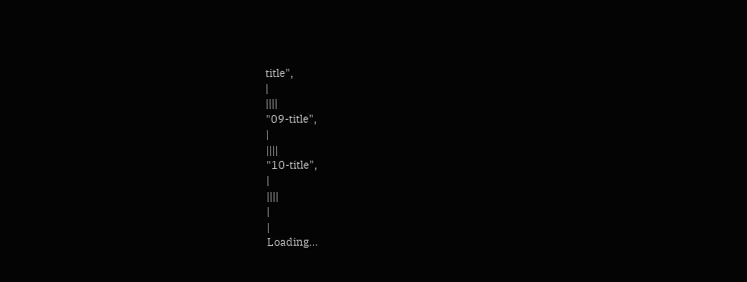title",
|
||||
"09-title",
|
||||
"10-title",
|
||||
|
|
Loading…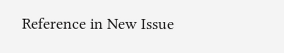Reference in New Issue